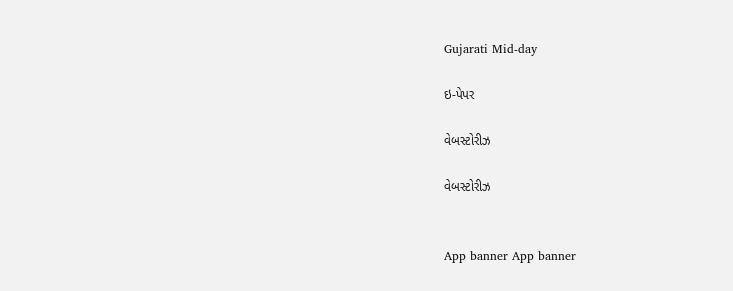Gujarati Mid-day

ઇ-પેપર

વેબસ્ટોરીઝ

વેબસ્ટોરીઝ


App banner App banner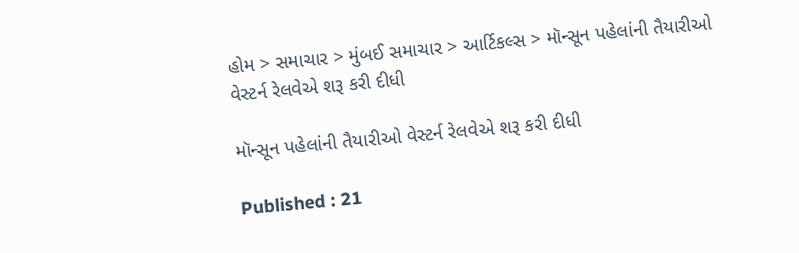હોમ > સમાચાર > મુંબઈ સમાચાર > આર્ટિકલ્સ > મૉન્સૂન પહેલાંની તૈયારીઓ વેસ્ટર્ન રેલવેએ શરૂ કરી દીધી

મૉન્સૂન પહેલાંની તૈયારીઓ વેસ્ટર્ન રેલવેએ શરૂ કરી દીધી

Published : 21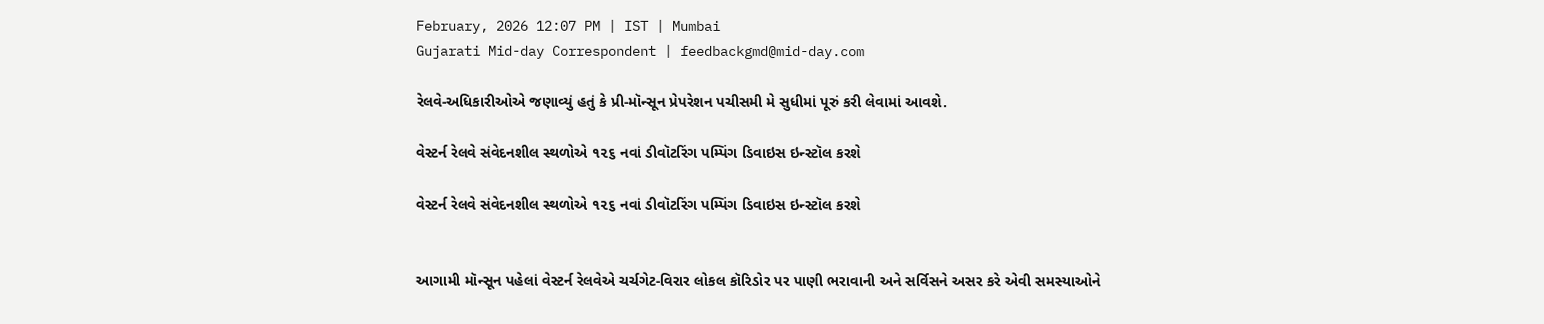February, 2026 12:07 PM | IST | Mumbai
Gujarati Mid-day Correspondent | feedbackgmd@mid-day.com

રેલવે-અધિકારીઓએ જણાવ્યું હતું કે પ્રી-મૉન્સૂન પ્રેપરેશન પચીસમી મે સુધીમાં પૂરું કરી લેવામાં આવશે.

વેસ્ટર્ન રેલવે સંવેદનશીલ સ્થળોએ ૧૨૬ નવાં ડીવૉટરિંગ પમ્પિંગ ડિવાઇસ ઇન્સ્ટૉલ કરશે

વેસ્ટર્ન રેલવે સંવેદનશીલ સ્થળોએ ૧૨૬ નવાં ડીવૉટરિંગ પમ્પિંગ ડિવાઇસ ઇન્સ્ટૉલ કરશે


આગામી મૉન્સૂન પહેલાં વેસ્ટર્ન રેલવેએ ચર્ચગેટ-વિરાર લોકલ કૉરિડોર પર પાણી ભરાવાની અને સર્વિસને અસર કરે એવી સમસ્યાઓને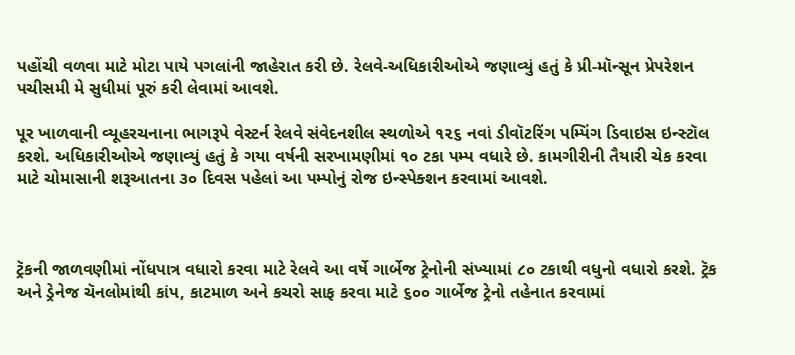પહોંચી વળવા માટે મોટા પાયે પગલાંની જાહેરાત કરી છે. રેલવે-અધિકારીઓએ જણાવ્યું હતું કે પ્રી-મૉન્સૂન પ્રેપરેશન પચીસમી મે સુધીમાં પૂરું કરી લેવામાં આવશે.

પૂર ખાળવાની વ્યૂહરચનાના ભાગરૂપે વેસ્ટર્ન રેલવે સંવેદનશીલ સ્થળોએ ૧૨૬ નવાં ડીવૉટરિંગ પમ્પિંગ ડિવાઇસ ઇન્સ્ટૉલ કરશે. અધિકારીઓએ જણાવ્યું હતું કે ગયા વર્ષની સરખામણીમાં ૧૦ ટકા પમ્પ વધારે છે. કામગીરીની તૈયારી ચેક કરવા માટે ચોમાસાની શરૂઆતના ૩૦ દિવસ પહેલાં આ પમ્પોનું રોજ ઇન્સ્પેક્શન કરવામાં આવશે.



ટ્રૅકની જાળવણીમાં નોંધપાત્ર વધારો કરવા માટે રેલવે આ વર્ષે ગાર્બેજ ટ્રેનોની સંખ્યામાં ૮૦ ટકાથી વધુનો વધારો કરશે. ટ્રૅક અને ડ્રેનેજ ચૅનલોમાંથી કાંપ, કાટમાળ અને કચરો સાફ કરવા માટે ૬૦૦ ગાર્બેજ ટ્રેનો તહેનાત કરવામાં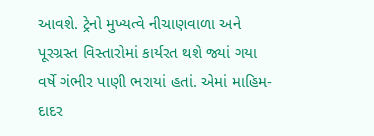આવશે. ટ્રેનો મુખ્યત્વે નીચાણવાળા અને પૂરગ્રસ્ત વિસ્તારોમાં કાર્યરત થશે જ્યાં ગયા વર્ષે ગંભીર પાણી ભરાયાં હતાં. એમાં માહિમ-દાદર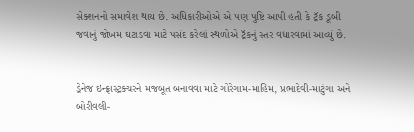સેક્શનનો સમાવેશ થાય છે. અધિકારીઓએ એ પણ પુષ્ટિ આપી હતી કે ટ્રૅક ડૂબી જવાનું જોખમ ઘટાડવા માટે પસંદ કરેલાં સ્થળોએ ટ્રૅકનું સ્તર વધારવામાં આવ્યું છે.


ડ્રેનેજ ઇન્ફ્રાસ્ટ્રક્ચરને મજબૂત બનાવવા માટે ગોરેગામ-માહિમ, પ્રભાદેવી-માટુંગા અને બોરીવલી-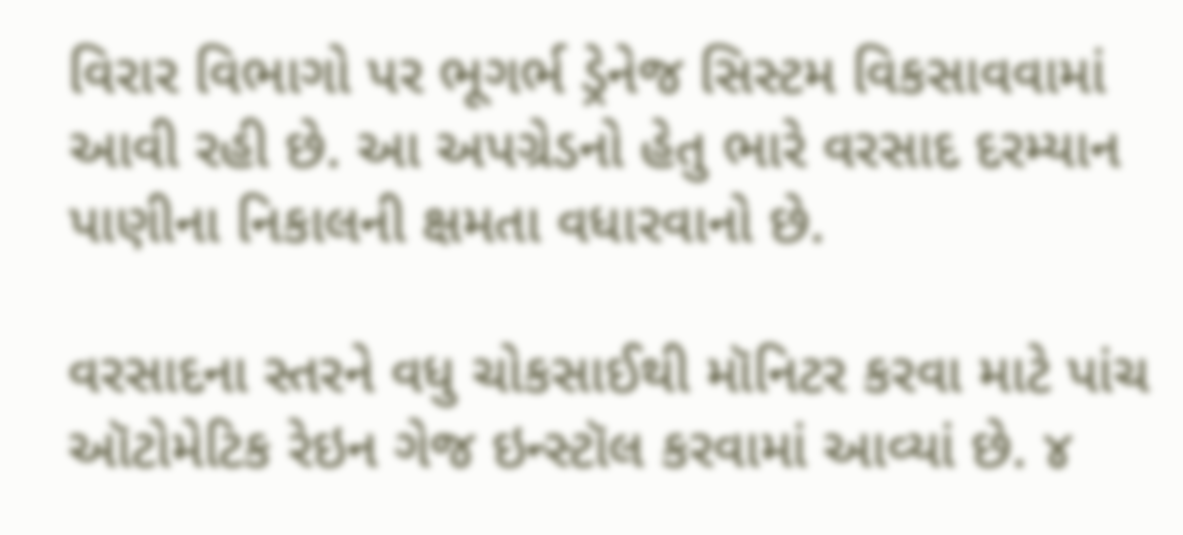વિરાર વિભાગો પર ભૂગર્ભ ડ્રેનેજ સિસ્ટમ વિકસાવવામાં આવી રહી છે. આ અપગ્રેડનો હેતુ ભારે વરસાદ દરમ્યાન પાણીના નિકાલની ક્ષમતા વધારવાનો છે.

વરસાદના સ્તરને વધુ ચોકસાઈથી મૉનિટર કરવા માટે પાંચ ઑટોમેટિક રેઇન ગેજ ઇન્સ્ટૉલ કરવામાં આવ્યાં છે. ૪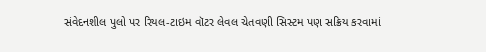સંવેદનશીલ પુલો પર રિયલ-ટાઇમ વૉટર લેવલ ચેતવણી સિસ્ટમ પણ સક્રિય કરવામાં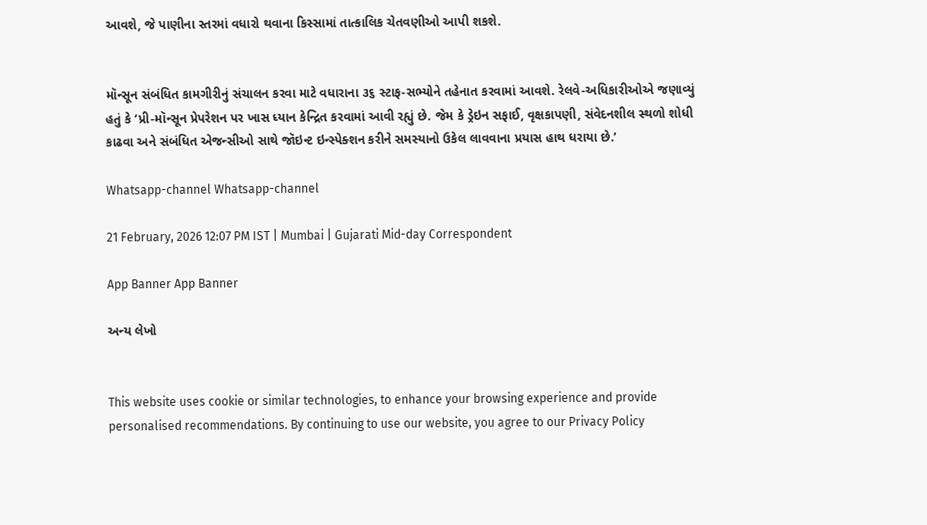આવશે, જે પાણીના સ્તરમાં વધારો થવાના કિસ્સામાં તાત્કાલિક ચેતવણીઓ આપી શકશે.


મૉન્સૂન સંબંધિત કામગીરીનું સંચાલન કરવા માટે વધારાના ૩૬ સ્ટાફ-સભ્યોને તહેનાત કરવામાં આવશે. રેલવે-અધિકારીઓએ જણાવ્યું હતું કે ‘પ્રી-મૉન્સૂન પ્રેપરેશન પર ખાસ ધ્યાન કેન્દ્રિત કરવામાં આવી રહ્યું છે. જેમ કે ડ્રેઇન સફાઈ, વૃક્ષકાપણી, સંવેદનશીલ સ્થળો શોધી કાઢવા અને સંબંધિત એજન્સીઓ સાથે જૉઇન્ટ ઇન્સ્પેક્શન કરીને સમસ્યાનો ઉકેલ લાવવાના પ્રયાસ હાથ ધરાયા છે.’

Whatsapp-channel Whatsapp-channel

21 February, 2026 12:07 PM IST | Mumbai | Gujarati Mid-day Correspondent

App Banner App Banner

અન્ય લેખો


This website uses cookie or similar technologies, to enhance your browsing experience and provide personalised recommendations. By continuing to use our website, you agree to our Privacy Policy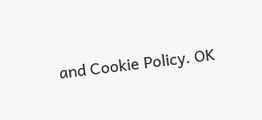and Cookie Policy. OK